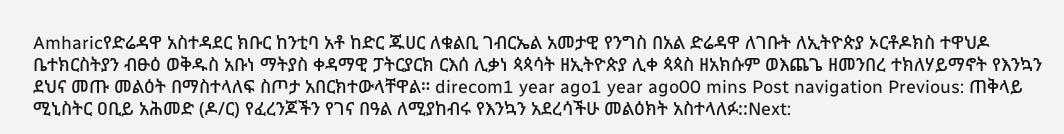Amharicየድሬዳዋ አስተዳደር ክቡር ከንቲባ አቶ ከድር ጁሀር ለቁልቢ ገብርኤል አመታዊ የንግስ በአል ድሬዳዋ ለገቡት ለኢትዮጵያ ኦርቶዶክስ ተዋህዶ ቤተክርስትያን ብፁዕ ወቅዱስ አቡነ ማትያስ ቀዳማዊ ፓትርያርክ ርእሰ ሊቃነ ጳጳሳት ዘኢትዮጵያ ሊቀ ጳጳስ ዘአክሱም ወእጨጌ ዘመንበረ ተክለሃይማኖት የእንኳን ደህና መጡ መልዕት በማስተላለፍ ስጦታ አበርክተውላቸዋል። direcom1 year ago1 year ago00 mins Post navigation Previous: ጠቅላይ ሚኒስትር ዐቢይ አሕመድ (ዶ/ር) የፈረንጆችን የገና በዓል ለሚያከብሩ የእንኳን አደረሳችሁ መልዕክት አስተላለፉ::Next: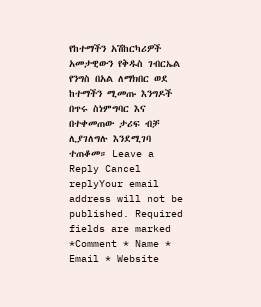የከተማችን አሽከርካሪዎች አመታዊውን የቅዱስ ገብርኤል የንግስ በአል ለማክበር ወደ ከተማችን ሚመጡ እንግዶች በጥሩ ስነምግባር እና በተቀመጠው ታሪፍ ብቻ ሊያገለግሉ እንደሚገባ ተጠቆመ። Leave a Reply Cancel replyYour email address will not be published. Required fields are marked *Comment * Name * Email * Website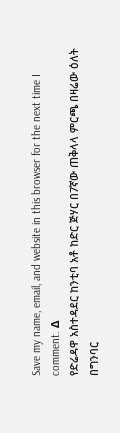Save my name, email, and website in this browser for the next time I comment. Δ
የድሬዳዋ አስተዳደር ከንቲባ አቶ ከድር ጅሃር በ7ኛው ጠቅላላ ምርጫ በዛሬው ዕለት በግንባር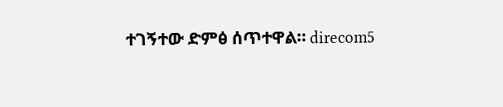ተገኝተው ድምፅ ሰጥተዋል። direcom5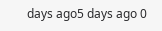days ago5 days ago 0